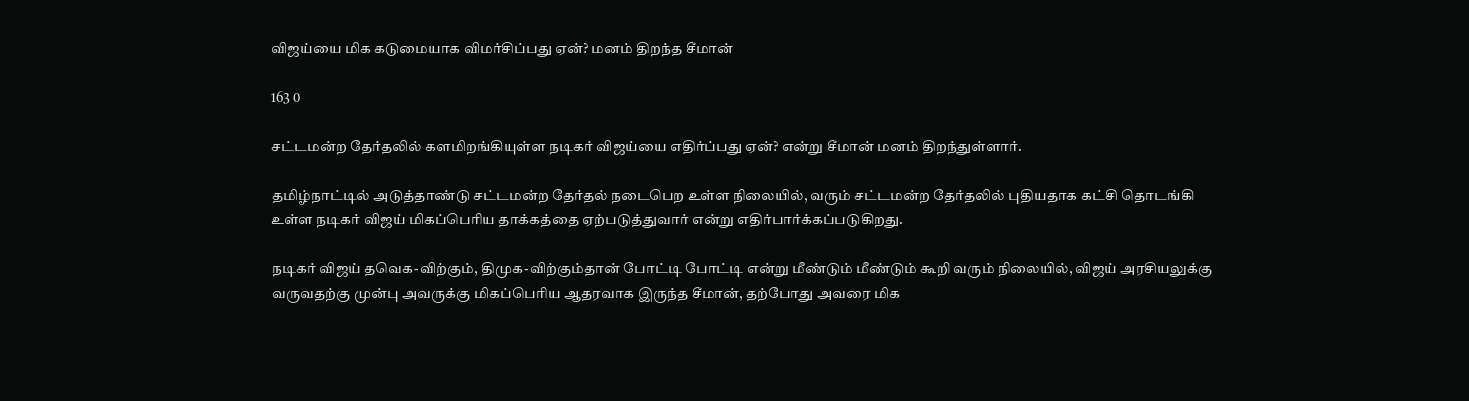விஜய்யை மிக கடுமையாக விமர்சிப்பது ஏன்? மனம் திறந்த சீமான்

163 0

சட்டமன்ற தேர்தலில் களமிறங்கியுள்ள நடிகர் விஜய்யை எதிர்ப்பது ஏன்? என்று சீமான் மனம் திறந்துள்ளார்.

தமிழ்நாட்டில் அடுத்தாண்டு சட்டமன்ற தேர்தல் நடைபெற உள்ள நிலையில், வரும் சட்டமன்ற தேர்தலில் புதியதாக கட்சி தொடங்கி உள்ள நடிகர் விஜய் மிகப்பெரிய தாக்கத்தை ஏற்படுத்துவார் என்று எதிர்பார்க்கப்படுகிறது.

நடிகர் விஜய் தவெக-விற்கும், திமுக-விற்கும்தான் போட்டி போட்டி என்று மீண்டும் மீண்டும் கூறி வரும் நிலையில், விஜய் அரசியலுக்கு வருவதற்கு முன்பு அவருக்கு மிகப்பெரிய ஆதரவாக இருந்த சீமான், தற்போது அவரை மிக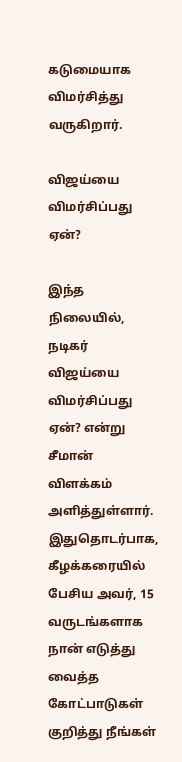கடுமையாக விமர்சித்து வருகிறார்.

விஜய்யை விமர்சிப்பது ஏன்?

இந்த நிலையில், நடிகர் விஜய்யை விமர்சிப்பது ஏன்? என்று சீமான் விளக்கம் அளித்துள்ளார். இதுதொடர்பாக, கீழக்கரையில் பேசிய அவர், 15 வருடங்களாக நான் எடுத்து வைத்த கோட்பாடுகள் குறித்து நீங்கள்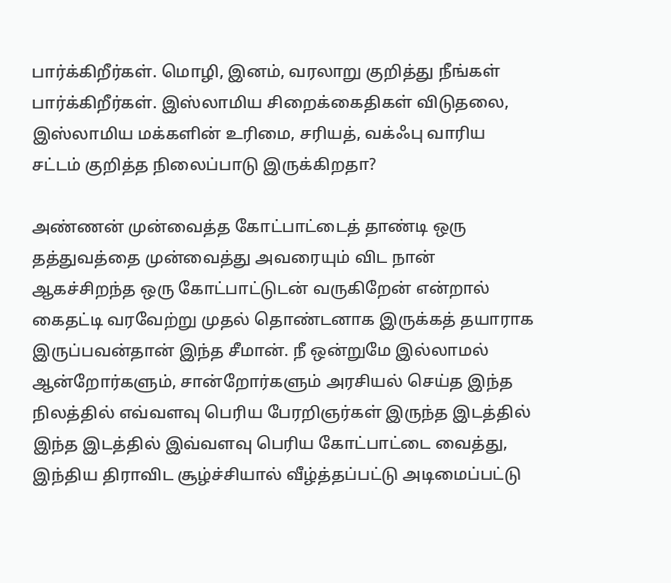பார்க்கிறீர்கள். மொழி, இனம், வரலாறு குறித்து நீங்கள் பார்க்கிறீர்கள். இஸ்லாமிய சிறைக்கைதிகள் விடுதலை, இஸ்லாமிய மக்களின் உரிமை, சரியத், வக்ஃபு வாரிய சட்டம் குறித்த நிலைப்பாடு இருக்கிறதா?

அண்ணன் முன்வைத்த கோட்பாட்டைத் தாண்டி ஒரு தத்துவத்தை முன்வைத்து அவரையும் விட நான் ஆகச்சிறந்த ஒரு கோட்பாட்டுடன் வருகிறேன் என்றால் கைதட்டி வரவேற்று முதல் தொண்டனாக இருக்கத் தயாராக இருப்பவன்தான் இந்த சீமான். நீ ஒன்றுமே இல்லாமல் ஆன்றோர்களும், சான்றோர்களும் அரசியல் செய்த இந்த நிலத்தில் எவ்வளவு பெரிய பேரறிஞர்கள் இருந்த இடத்தில் இந்த இடத்தில் இவ்வளவு பெரிய கோட்பாட்டை வைத்து, இந்திய திராவிட சூழ்ச்சியால் வீழ்த்தப்பட்டு அடிமைப்பட்டு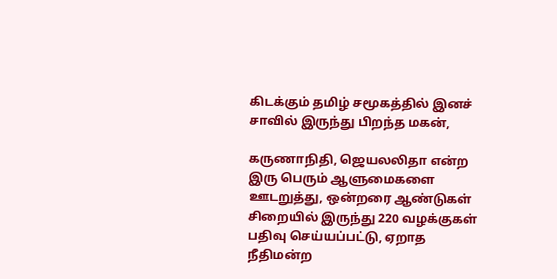கிடக்கும் தமிழ் சமூகத்தில் இனச் சாவில் இருந்து பிறந்த மகன்,

கருணாநிதி, ஜெயலலிதா என்ற இரு பெரும் ஆளுமைகளை ஊடறுத்து, ஒன்றரை ஆண்டுகள் சிறையில் இருந்து 220 வழக்குகள் பதிவு செய்யப்பட்டு, ஏறாத நீதிமன்ற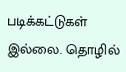படிக்கட்டுகள் இல்லை. தொழில்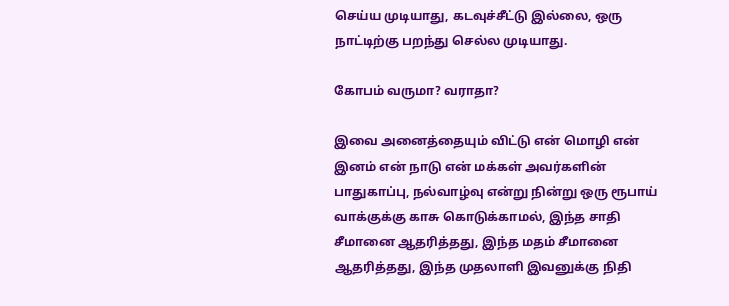செய்ய முடியாது, கடவுச்சீட்டு இல்லை, ஒரு நாட்டிற்கு பறந்து செல்ல முடியாது.

கோபம் வருமா? வராதா?

இவை அனைத்தையும் விட்டு என் மொழி என் இனம் என் நாடு என் மக்கள் அவர்களின் பாதுகாப்பு, நல்வாழ்வு என்று நின்று ஒரு ரூபாய் வாக்குக்கு காசு கொடுக்காமல், இந்த சாதி சீமானை ஆதரித்தது, இந்த மதம் சீமானை ஆதரித்தது, இந்த முதலாளி இவனுக்கு நிதி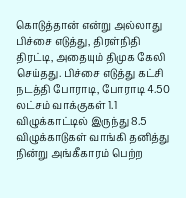கொடுத்தான் என்று அல்லாது பிச்சை எடுத்து, திரள்நிதி திரட்டி, அதையும் திமுக கேலி செய்தது. பிச்சை எடுத்து கட்சி நடத்தி போராடி, போராடி 4.50 லட்சம் வாக்குகள் 1.1 விழுக்காட்டில் இருந்து 8.5 விழுக்காடுகள் வாங்கி தனித்து நின்று அங்கீகாரம் பெற்ற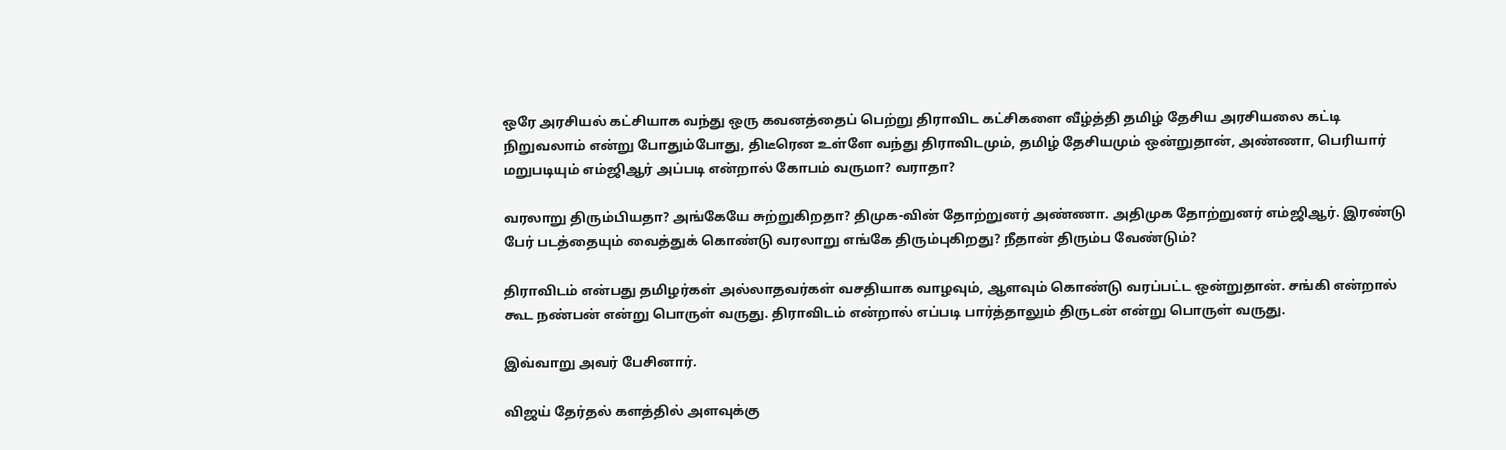ஒரே அரசியல் கட்சியாக வந்து ஒரு கவனத்தைப் பெற்று திராவிட கட்சிகளை வீழ்த்தி தமிழ் தேசிய அரசியலை கட்டி நிறுவலாம் என்று போதும்போது, திடீரென உள்ளே வந்து திராவிடமும், தமிழ் தேசியமும் ஒன்றுதான், அண்ணா, பெரியார் மறுபடியும் எம்ஜிஆர் அப்படி என்றால் கோபம் வருமா? வராதா?

வரலாறு திரும்பியதா? அங்கேயே சுற்றுகிறதா? திமுக-வின் தோற்றுனர் அண்ணா. அதிமுக தோற்றுனர் எம்ஜிஆர். இரண்டு பேர் படத்தையும் வைத்துக் கொண்டு வரலாறு எங்கே திரும்புகிறது? நீதான் திரும்ப வேண்டும்?

திராவிடம் என்பது தமிழர்கள் அல்லாதவர்கள் வசதியாக வாழவும், ஆளவும் கொண்டு வரப்பட்ட ஒன்றுதான். சங்கி என்றால் கூட நண்பன் என்று பொருள் வருது. திராவிடம் என்றால் எப்படி பார்த்தாலும் திருடன் என்று பொருள் வருது.

இவ்வாறு அவர் பேசினார்.

விஜய் தேர்தல் களத்தில் அளவுக்கு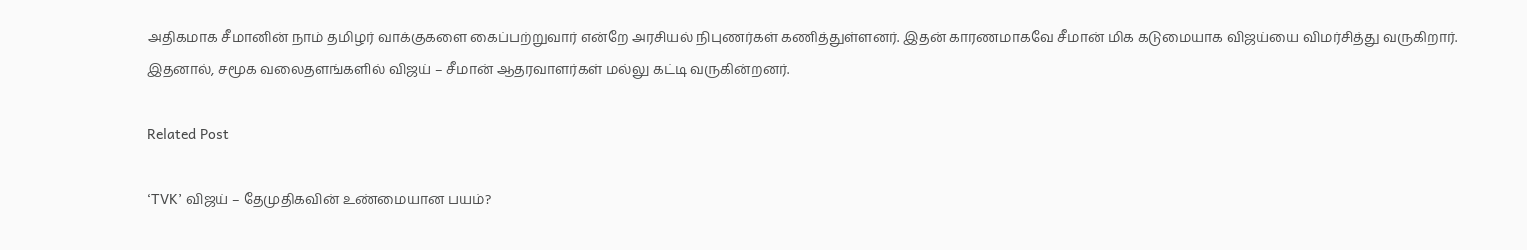அதிகமாக சீமானின் நாம் தமிழர் வாக்குகளை கைப்பற்றுவார் என்றே அரசியல் நிபுணர்கள் கணித்துள்ளனர். இதன் காரணமாகவே சீமான் மிக கடுமையாக விஜய்யை விமர்சித்து வருகிறார். இதனால், சமூக வலைதளங்களில் விஜய் – சீமான் ஆதரவாளர்கள் மல்லு கட்டி வருகின்றனர்.

Related Post

‘TVK’ விஜய் – தேமுதிகவின் உண்மையான பயம்?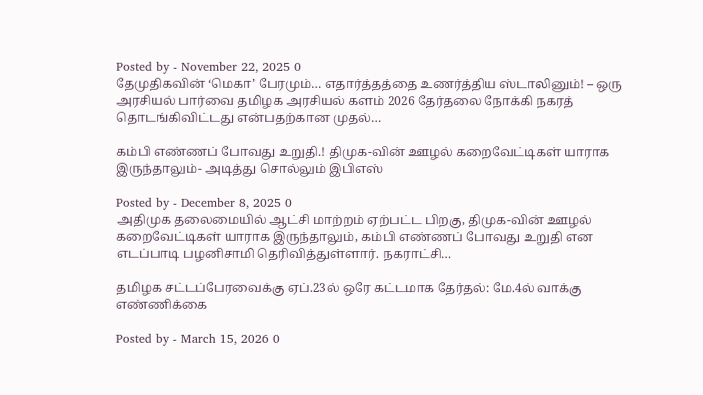Posted by - November 22, 2025 0
தேமுதிகவின் ‘மெகா’ பேரமும்… எதார்த்தத்தை உணர்த்திய ஸ்டாலினும்! – ஒரு அரசியல் பார்வை தமிழக அரசியல் களம் 2026 தேர்தலை நோக்கி நகரத் தொடங்கிவிட்டது என்பதற்கான முதல்…

கம்பி எண்ணப் போவது உறுதி.! திமுக-வின் ஊழல் கறைவேட்டிகள் யாராக இருந்தாலும்- அடித்து சொல்லும் இபிஎஸ்

Posted by - December 8, 2025 0
அதிமுக தலைமையில் ஆட்சி மாற்றம் ஏற்பட்ட பிறகு, திமுக-வின் ஊழல் கறைவேட்டிகள் யாராக இருந்தாலும், கம்பி எண்ணப் போவது உறுதி என எடப்பாடி பழனிசாமி தெரிவித்துள்ளார். நகராட்சி…

தமிழக சட்டப்பேரவைக்கு ஏப்.23ல் ஒரே கட்டமாக தேர்தல்: மே.4ல் வாக்கு எண்ணிக்கை

Posted by - March 15, 2026 0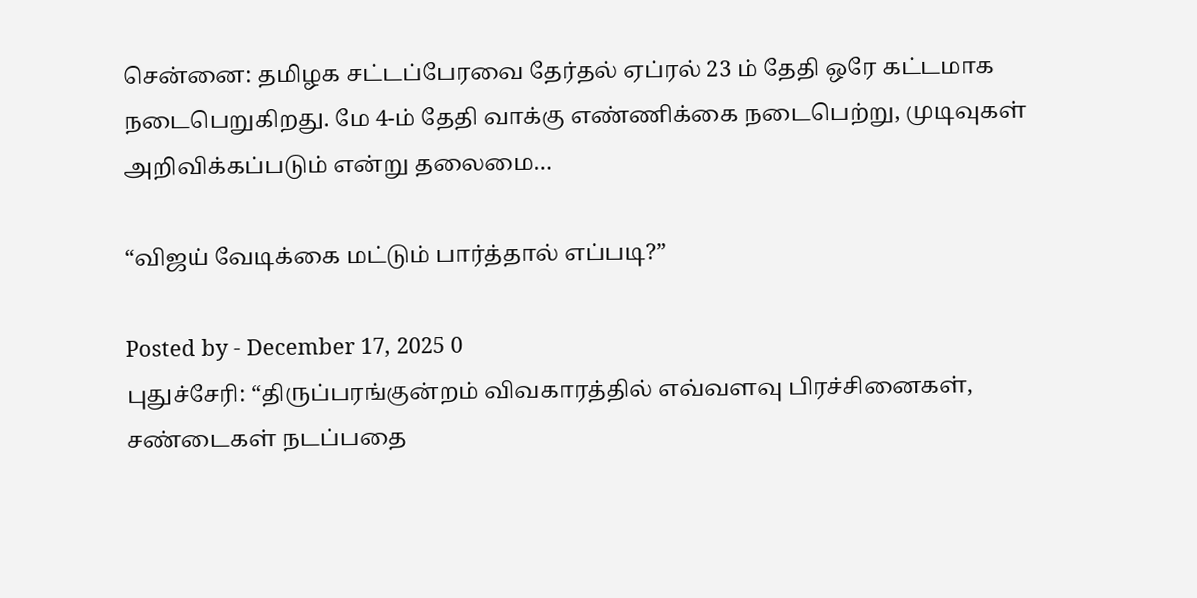சென்னை: தமிழக சட்டப்பேரவை தேர்தல் ஏப்ரல் 23 ம் தேதி ஒரே கட்டமாக நடைபெறுகிறது. மே 4-ம் தேதி வாக்கு எண்ணிக்கை நடைபெற்று, முடிவுகள் அறிவிக்கப்படும் என்று தலைமை…

“விஜய் வேடிக்கை மட்டும் பார்த்தால் எப்படி?”

Posted by - December 17, 2025 0
புதுச்சேரி: “திருப்பரங்குன்றம் விவகாரத்தில் எவ்வளவு பிரச்சினைகள், சண்டைகள் நடப்பதை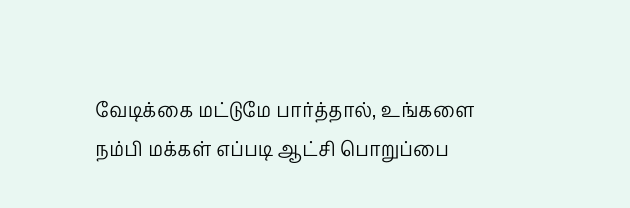வேடிக்கை மட்டுமே பார்த்தால், உங்களை நம்பி மக்கள் எப்படி ஆட்சி பொறுப்பை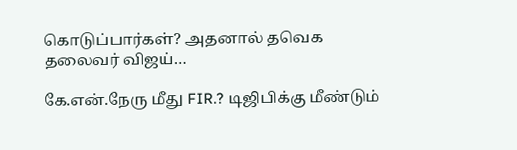கொடுப்பார்கள்? அதனால் தவெக தலைவர் விஜய்…

கே.என்.நேரு மீது FIR.? டிஜிபிக்கு மீண்டும்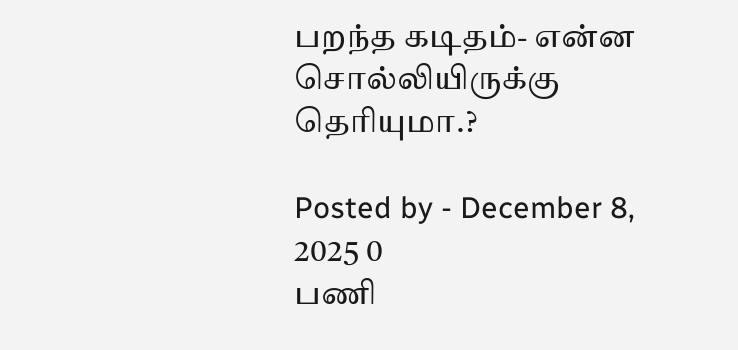பறந்த கடிதம்- என்ன சொல்லியிருக்கு தெரியுமா.?

Posted by - December 8, 2025 0
பணி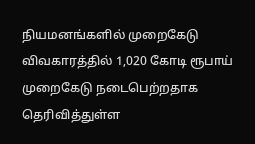நியமனங்களில் முறைகேடு விவகாரத்தில் 1,020 கோடி ரூபாய் முறைகேடு நடைபெற்றதாக தெரிவித்துள்ள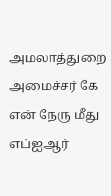அமலாத்துறை அமைச்சர் கே என் நேரு மீது எப்ஐஆர்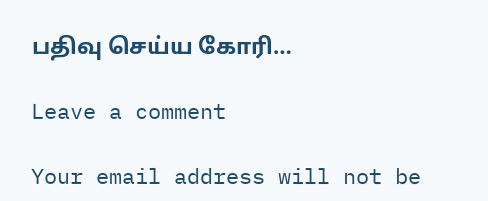பதிவு செய்ய கோரி…

Leave a comment

Your email address will not be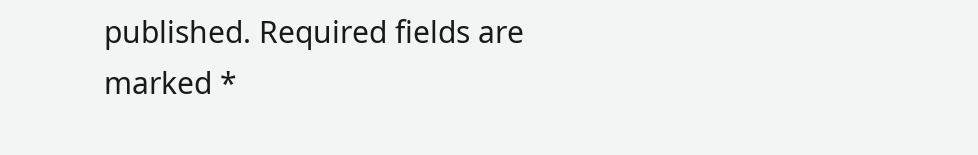published. Required fields are marked *